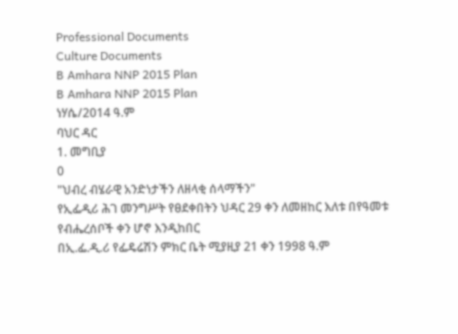Professional Documents
Culture Documents
B Amhara NNP 2015 Plan
B Amhara NNP 2015 Plan
ነሃሴ/2014 ዓ.ም
ባህር ዳር
1. መግቢያ
0
"ህብረ ብሄራዊ አንድነታችን ለዘላቂ ሰላማችን"
የኢፌዲሪ ሕገ መንግሥት የፀደቀበትን ህዳር 29 ቀን ለመዘከር እለቱ በየዓመቱ የብሔረሰቦች ቀን ሆኖ እንዲከበር
በኢ.ፌ.ዲ.ሪ የፌዴሬሽን ምክር ቤት ሚያዚያ 21 ቀን 1998 ዓ.ም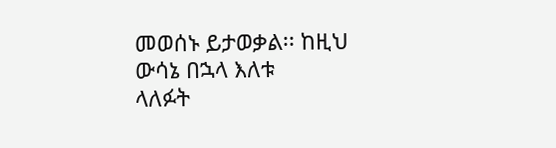መወሰኑ ይታወቃል፡፡ ከዚህ ውሳኔ በኋላ እለቱ
ላለፉት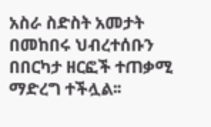አስራ ስድስት አመታት በመከበሩ ህብረተሰቡን በበርካታ ዘርፎች ተጠቃሚ ማድረግ ተችሏል፡፡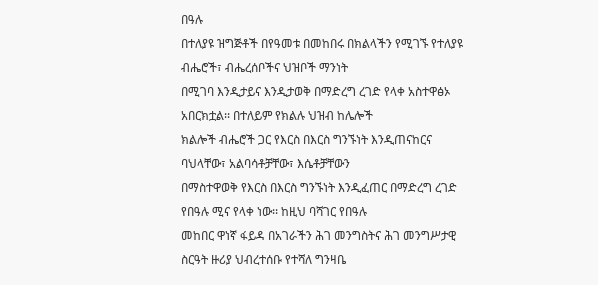በዓሉ
በተለያዩ ዝግጅቶች በየዓመቱ በመከበሩ በክልላችን የሚገኙ የተለያዩ ብሔሮች፣ ብሔረሰቦችና ህዝቦች ማንነት
በሚገባ እንዲታይና እንዲታወቅ በማድረግ ረገድ የላቀ አስተዋፅኦ አበርክቷል፡፡ በተለይም የክልሉ ህዝብ ከሌሎች
ክልሎች ብሔሮች ጋር የእርስ በእርስ ግንኙነት እንዲጠናከርና ባህላቸው፣ አልባሳቶቻቸው፣ እሴቶቻቸውን
በማስተዋወቅ የእርስ በእርስ ግንኙነት እንዲፈጠር በማድረግ ረገድ የበዓሉ ሚና የላቀ ነው፡፡ ከዚህ ባሻገር የበዓሉ
መከበር ዋነኛ ፋይዳ በአገራችን ሕገ መንግስትና ሕገ መንግሥታዊ ስርዓት ዙሪያ ህብረተሰቡ የተሻለ ግንዛቤ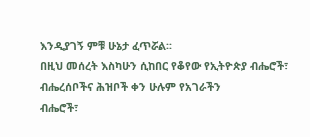እንዲያገኝ ምቹ ሁኔታ ፈጥሯል፡፡
በዚህ መሰረት እስካሁን ሲከበር የቆየው የኢትዮጵያ ብሔሮች፣ ብሔረሰቦችና ሕዝቦች ቀን ሁሉም የአገራችን
ብሔሮች፣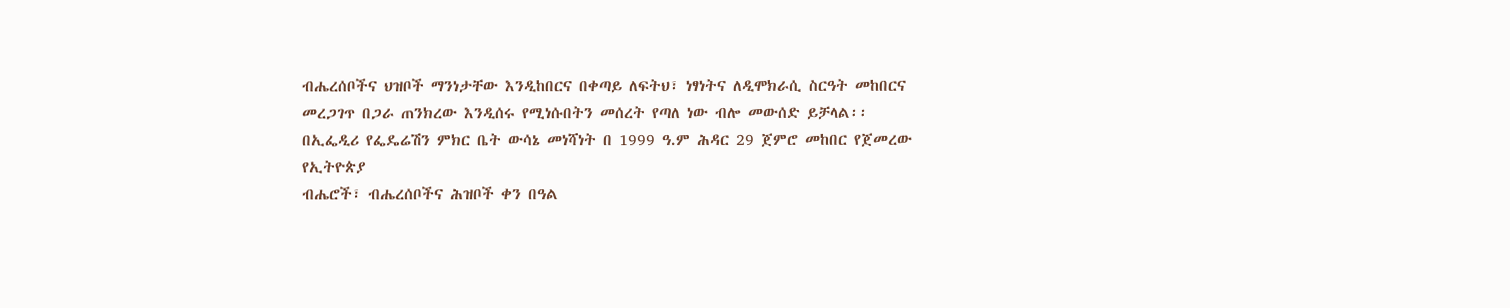ብሔረሰቦችና ህዝቦች ማንነታቸው እንዲከበርና በቀጣይ ለፍትህ፣ ነፃነትና ለዲሞክራሲ ስርዓት መከበርና
መረጋገጥ በጋራ ጠንክረው እንዲሰሩ የሚነሱበትን መሰረት የጣለ ነው ብሎ መውሰድ ይቻላል፡፡
በኢፌዲሪ የፌዴሬሽን ምክር ቤት ውሳኔ መነሻነት በ 1999 ዓ.ም ሕዳር 29 ጀምሮ መከበር የጀመረው የኢትዮጵያ
ብሔሮች፣ ብሔረሰቦችና ሕዝቦች ቀን በዓል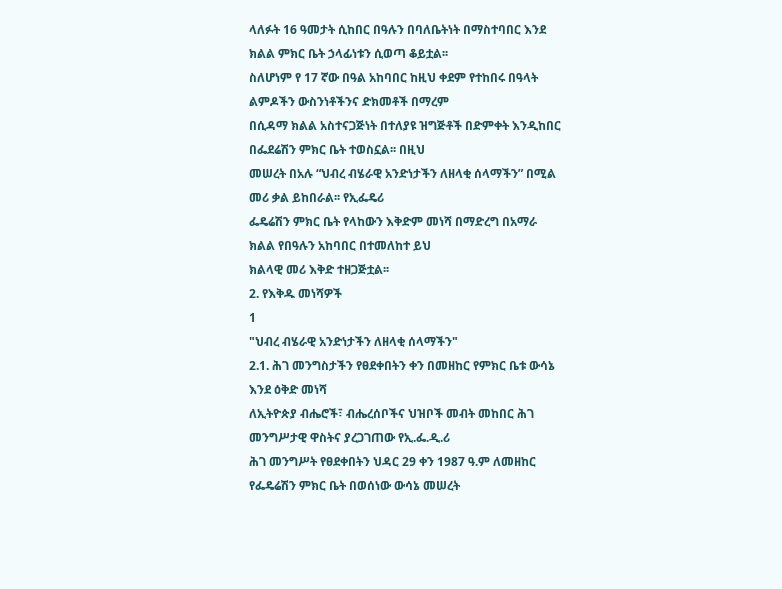ላለፉት 16 ዓመታት ሲከበር በዓሉን በባለቤትነት በማስተባበር እንደ
ክልል ምክር ቤት ኃላፊነቱን ሲወጣ ቆይቷል፡፡
ስለሆነም የ 17 ኛው በዓል አከባበር ከዚህ ቀደም የተከበሩ በዓላት ልምዶችን ውስንነቶችንና ድክመቶች በማረም
በሲዳማ ክልል አስተናጋጅነት በተለያዩ ዝግጅቶች በድምቀት እንዲከበር በፌደሬሽን ምክር ቤት ተወስኗል፡፡ በዚህ
መሠረት በአሉ “ህብረ ብሄራዊ አንድነታችን ለዘላቂ ሰላማችን” በሚል መሪ ቃል ይከበራል፡፡ የኢፌዴሪ
ፌዴሬሽን ምክር ቤት የላከውን እቅድም መነሻ በማድረግ በአማራ ክልል የበዓሉን አከባበር በተመለከተ ይህ
ክልላዊ መሪ እቅድ ተዘጋጅቷል፡፡
2. የእቅዱ መነሻዎች
1
"ህብረ ብሄራዊ አንድነታችን ለዘላቂ ሰላማችን"
2.1. ሕገ መንግስታችን የፀደቀበትን ቀን በመዘከር የምክር ቤቱ ውሳኔ እንደ ዕቅድ መነሻ
ለኢትዮጵያ ብሔሮች፣ ብሔረሰቦችና ህዝቦች መብት መከበር ሕገ መንግሥታዊ ዋስትና ያረጋገጠው የኢ.ፌ.ዲ.ሪ
ሕገ መንግሥት የፀደቀበትን ህዳር 29 ቀን 1987 ዓ.ም ለመዘከር የፌዴሬሽን ምክር ቤት በወሰነው ውሳኔ መሠረት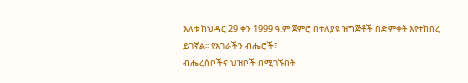እለቱ ከህዳር 29 ቀን 1999 ዓ.ም ጀምሮ በተለያዩ ዝግጅቶች በድምቀት እየተከበረ ይገኛል፡፡ የአገራችን ብሔሮች፣
ብሔረሰቦችና ህዝቦች በሚገኙበት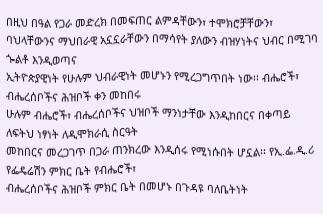በዚህ በዓል የጋራ መድረክ በመፍጠር ልምዳቸውን፣ ተሞክሮቻቸውን፣
ባህላቸውንና ማህበራዊ አኗኗራቸውን በማሳየት ያለውን ብዝሃነትና ህብር በሚገባ ጐልቶ እንዲወጣና
ኢትዮጵያዊነት የሁሉም ህብራዊነት መሆኑን የሚረጋግጥበት ነው፡፡ ብሔሮች፣ ብሔረሰቦችና ሕዝቦች ቀን መከበሩ
ሁሉም ብሔሮች፣ ብሔረሰቦችና ህዝቦች ማንነታቸው እንዲከበርና በቀጣይ ለፍትህ ነፃነት ለዲሞክራሲ ስርዓት
መከበርና መረጋገጥ በጋራ ጠንክረው እንዲሰሩ የሚነሱበት ሆኗል፡፡ የኢ.ፌ.ዲ.ሪ የፌዴሬሽን ምክር ቤት የብሔሮች፣
ብሔረሰቦችና ሕዝቦች ምክር ቤት በመሆኑ በጉዳዩ ባለቤትነት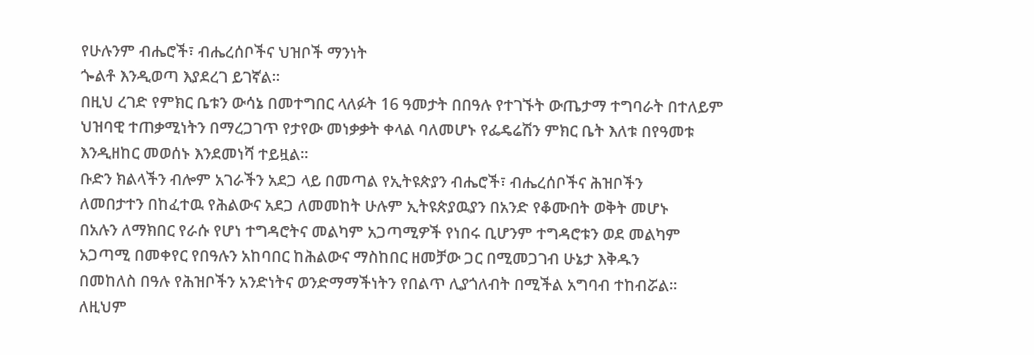የሁሉንም ብሔሮች፣ ብሔረሰቦችና ህዝቦች ማንነት
ጐልቶ እንዲወጣ እያደረገ ይገኛል፡፡
በዚህ ረገድ የምክር ቤቱን ውሳኔ በመተግበር ላለፉት 16 ዓመታት በበዓሉ የተገኙት ውጤታማ ተግባራት በተለይም
ህዝባዊ ተጠቃሚነትን በማረጋገጥ የታየው መነቃቃት ቀላል ባለመሆኑ የፌዴሬሽን ምክር ቤት እለቱ በየዓመቱ
እንዲዘከር መወሰኑ እንደመነሻ ተይዟል፡፡
ቡድን ክልላችን ብሎም አገራችን አደጋ ላይ በመጣል የኢትዩጵያን ብሔሮች፣ ብሔረሰቦችና ሕዝቦችን
ለመበታተን በከፈተዉ የሕልውና አደጋ ለመመከት ሁሉም ኢትዩጵያዉያን በአንድ የቆሙበት ወቅት መሆኑ
በአሉን ለማክበር የራሱ የሆነ ተግዳሮትና መልካም አጋጣሚዎች የነበሩ ቢሆንም ተግዳሮቱን ወደ መልካም
አጋጣሚ በመቀየር የበዓሉን አከባበር ከሕልውና ማስከበር ዘመቻው ጋር በሚመጋገብ ሁኔታ እቅዱን
በመከለስ በዓሉ የሕዝቦችን አንድነትና ወንድማማችነትን የበልጥ ሊያጎለብት በሚችል አግባብ ተከብሯል፡፡
ለዚህም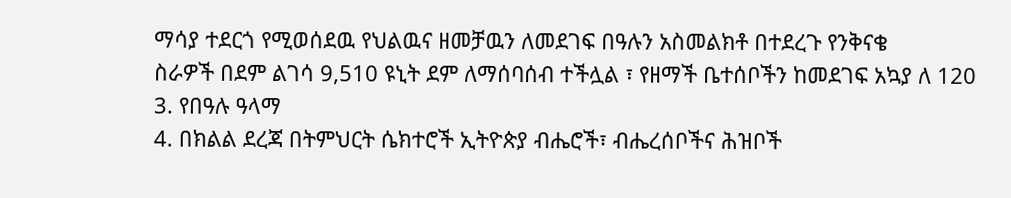ማሳያ ተደርጎ የሚወሰደዉ የህልዉና ዘመቻዉን ለመደገፍ በዓሉን አስመልክቶ በተደረጉ የንቅናቄ
ስራዎች በደም ልገሳ 9,510 ዩኒት ደም ለማሰባሰብ ተችሏል ፣ የዘማች ቤተሰቦችን ከመደገፍ አኳያ ለ 120
3. የበዓሉ ዓላማ
4. በክልል ደረጃ በትምህርት ሴክተሮች ኢትዮጵያ ብሔሮች፣ ብሔረሰቦችና ሕዝቦች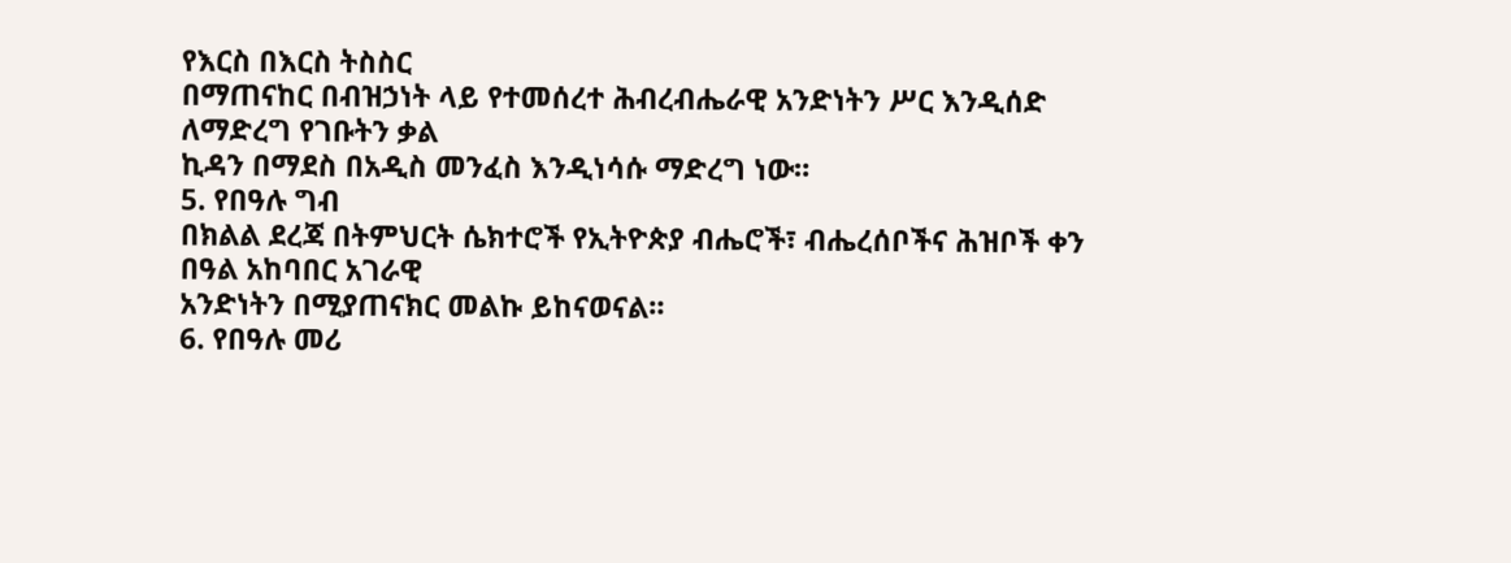የእርስ በእርስ ትስስር
በማጠናከር በብዝኃነት ላይ የተመሰረተ ሕብረብሔራዊ አንድነትን ሥር እንዲሰድ ለማድረግ የገቡትን ቃል
ኪዳን በማደስ በአዲስ መንፈስ እንዲነሳሱ ማድረግ ነው፡፡
5. የበዓሉ ግብ
በክልል ደረጃ በትምህርት ሴክተሮች የኢትዮጵያ ብሔሮች፣ ብሔረሰቦችና ሕዝቦች ቀን በዓል አከባበር አገራዊ
አንድነትን በሚያጠናክር መልኩ ይከናወናል፡፡
6. የበዓሉ መሪ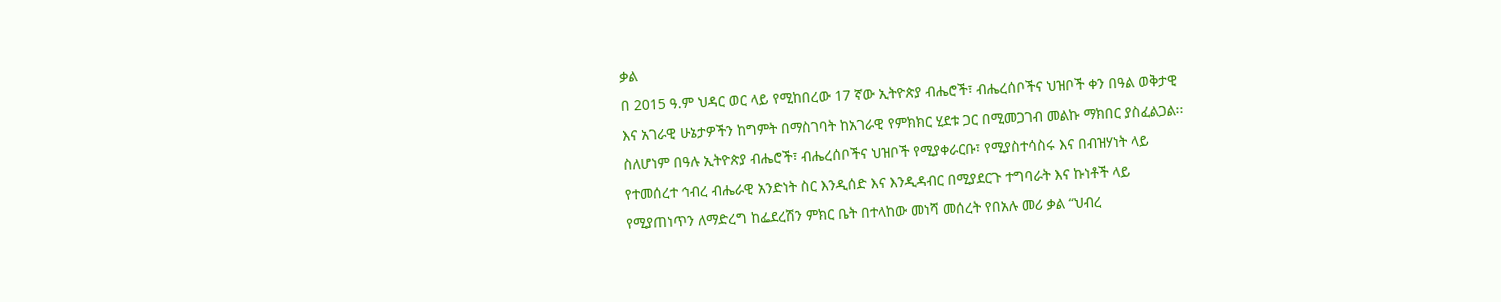ቃል
በ 2015 ዓ.ም ህዳር ወር ላይ የሚከበረው 17 ኛው ኢትዮጵያ ብሔሮች፣ ብሔረሰቦችና ህዝቦች ቀን በዓል ወቅታዊ
እና አገራዊ ሁኔታዎችን ከግምት በማስገባት ከአገራዊ የምክክር ሂደቱ ጋር በሚመጋገብ መልኩ ማክበር ያስፈልጋል፡፡
ስለሆነም በዓሉ ኢትዮጵያ ብሔሮች፣ ብሔረሰቦችና ህዝቦች የሚያቀራርቡ፣ የሚያስተሳስሩ እና በብዝሃነት ላይ
የተመሰረተ ኅብረ ብሔራዊ አንድነት ስር እንዲሰድ እና እንዲዳብር በሚያደርጉ ተግባራት እና ኩነቶች ላይ
የሚያጠነጥን ለማድረግ ከፌደረሽን ምክር ቤት በተላከው መነሻ መሰረት የበአሉ መሪ ቃል “ህብረ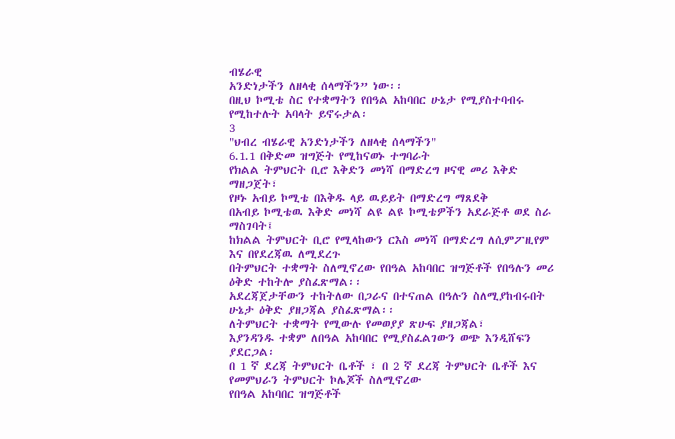ብሄራዊ
አንድነታችን ለዘላቂ ሰላማችን” ነው፡፡
በዚህ ኮሚቴ ስር የተቋማትን የበዓል አከባበር ሁኔታ የሚያስተባብሩ የሚከተሉት አባላት ይኖሩታል፡
3
"ህብረ ብሄራዊ አንድነታችን ለዘላቂ ሰላማችን"
6.1.1 በቅድመ ዝግጅት የሚከናወኑ ተግባራት
የክልል ትምህርት ቢሮ እቅድን መነሻ በማድረግ ዞናዊ መሪ እቅድ ማዘጋጀት፣
የዞኑ አብይ ኮሚቴ በእቅዱ ላይ ዉይይት በማድረግ ማጸደቅ
በአብይ ኮሚቴዉ እቅድ መነሻ ልዩ ልዩ ኮሚቴዎችን አደራጅቶ ወደ ስራ ማስገባት፤
ከክልል ትምህርት ቢሮ የሚላከውን ርእስ መነሻ በማድረግ ለሲምፖዚየም እና በየደረጃዉ ለሚደረጉ
በትምህርት ተቋማት ስለሚኖረው የበዓል አከባበር ዝግጅቶች የበዓሉን መሪ ዕቅድ ተከትሎ ያስፈጽማል፡፡
አደረጃጀታቸውን ተከትለው በጋራና በተናጠል በዓሉን ስለሚያከብሩበት ሁኔታ ዕቅድ ያዘጋጃል ያስፈጽማል፡፡
ለትምህርት ተቋማት የሚውሉ የመወያያ ጽሁፍ ያዘጋጃል፣
እያንዳንዱ ተቋም ለበዓል አከባበር የሚያስፈልገውን ወጭ እንዲሸፍን ያደርጋል፡
በ 1 ኛ ደረጃ ትምህርት ቤቶች ፣ በ 2 ኛ ደረጃ ትምህርት ቤቶች እና የመምህራን ትምህርት ኮሌጆች ስለሚኖረው
የበዓል አከባበር ዝግጅቶች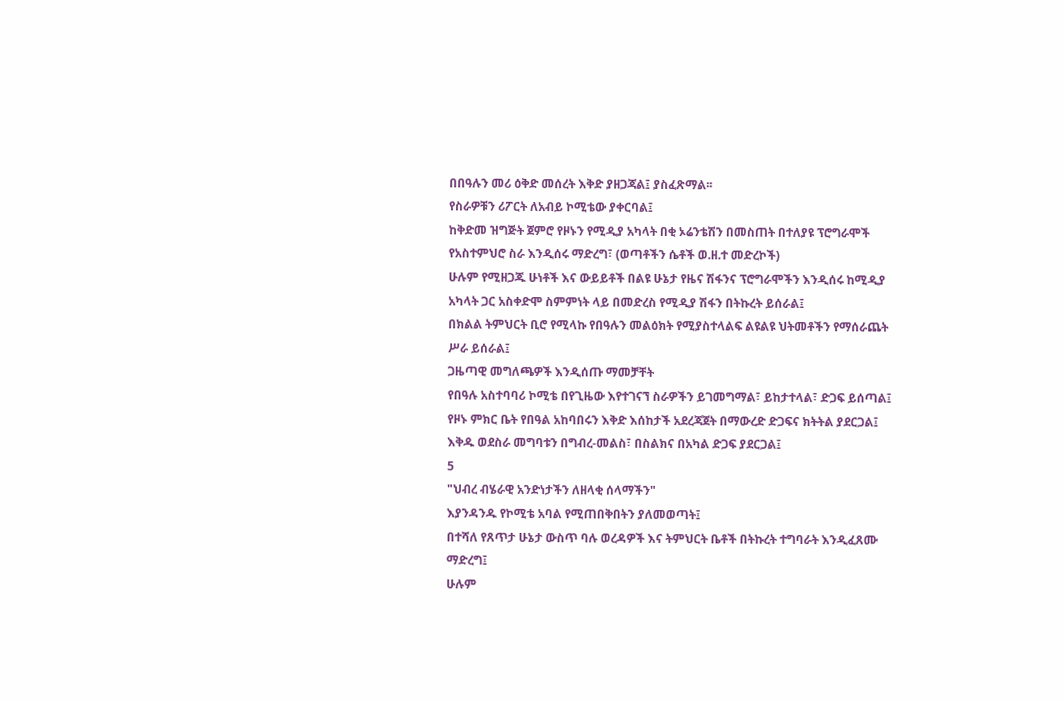በበዓሉን መሪ ዕቅድ መሰረት እቅድ ያዘጋጃል፤ ያስፈጽማል፡፡
የስራዎቹን ሪፖርት ለአብይ ኮሚቴው ያቀርባል፤
ከቅድመ ዝግጅት ጀምሮ የዞኑን የሚዲያ አካላት በቂ ኦሬንቴሽን በመስጠት በተለያዩ ፕሮግራሞች
የአስተምህሮ ስራ እንዲሰሩ ማድረግ፣ (ወጣቶችን ሴቶች ወ.ዘ.ተ መድረኮች)
ሁሉም የሚዘጋጁ ሁነቶች እና ውይይቶች በልዩ ሁኔታ የዜና ሽፋንና ፕሮግራሞችን እንዲሰሩ ከሚዲያ
አካላት ጋር አስቀድሞ ስምምነት ላይ በመድረስ የሚዲያ ሽፋን በትኩረት ይሰራል፤
በክልል ትምህርት ቢሮ የሚላኩ የበዓሉን መልዕክት የሚያስተላልፍ ልዩልዩ ህትመቶችን የማሰራጨት
ሥራ ይሰራል፤
ጋዜጣዊ መግለጫዎች እንዲሰጡ ማመቻቸት
የበዓሉ አስተባባሪ ኮሚቴ በየጊዜው እየተገናኘ ስራዎችን ይገመግማል፣ ይከታተላል፣ ድጋፍ ይሰጣል፤
የዞኑ ምክር ቤት የበዓል አከባበሩን እቅድ እሰከታች አደረጃጀት በማውረድ ድጋፍና ክትትል ያደርጋል፤
እቅዱ ወደስራ መግባቱን በግብረ-መልስ፣ በስልክና በአካል ድጋፍ ያደርጋል፤
5
"ህብረ ብሄራዊ አንድነታችን ለዘላቂ ሰላማችን"
እያንዳንዱ የኮሚቴ አባል የሚጠበቅበትን ያለመወጣት፤
በተሻለ የጸጥታ ሁኔታ ውስጥ ባሉ ወረዳዎች እና ትምህርት ቤቶች በትኩረት ተግባራት እንዲፈጸሙ
ማድረግ፤
ሁሉም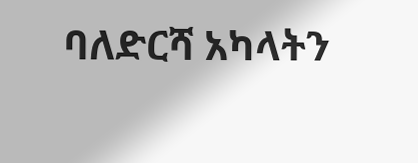ባለድርሻ አካላትን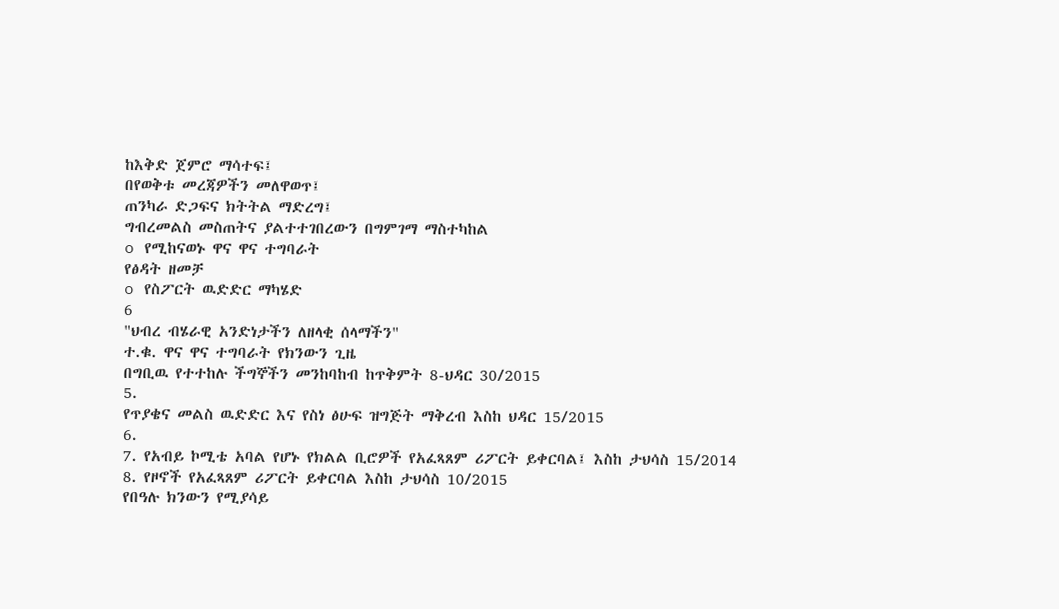ከእቅድ ጀምሮ ማሳተፍ፤
በየወቅቱ መረጃዎችን መለዋወጥ፤
ጠንካራ ድጋፍና ክትትል ማድረግ፤
ግብረመልስ መስጠትና ያልተተገበረውን በግምገማ ማስተካከል
o የሚከናወኑ ዋና ዋና ተግባራት
የፅዳት ዘመቻ
o የስፖርት ዉድድር ማካሄድ
6
"ህብረ ብሄራዊ አንድነታችን ለዘላቂ ሰላማችን"
ተ.ቁ. ዋና ዋና ተግባራት የክንውን ጊዜ
በግቢዉ የተተከሉ ችግኞችን መንከባከብ ከጥቅምት 8-ህዳር 30/2015
5.
የጥያቄና መልስ ዉድድር እና የስነ ፅሁፍ ዝግጅት ማቅረብ እስከ ህዳር 15/2015
6.
7. የአብይ ኮሚቴ አባል የሆኑ የክልል ቢሮዎች የአፈጻጸም ሪፖርት ይቀርባል፤ እስከ ታህሳስ 15/2014
8. የዞኖች የአፈጻጸም ሪፖርት ይቀርባል እስከ ታህሳስ 10/2015
የበዓሉ ክንውን የሚያሳይ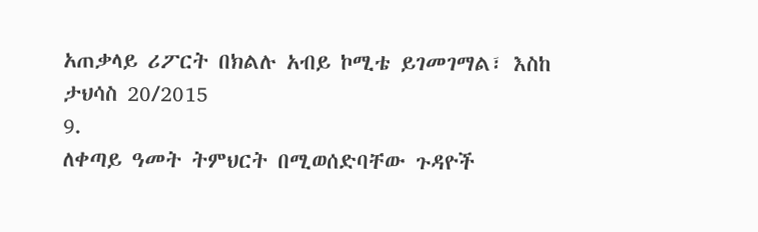አጠቃላይ ሪፖርት በክልሉ አብይ ኮሚቴ ይገመገማል፣ እስከ ታህሳስ 20/2015
9.
ለቀጣይ ዓመት ትምህርት በሚወሰድባቸው ጉዳዮች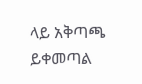ላይ አቅጣጫ ይቀመጣል